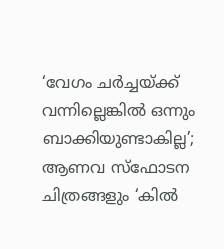‘വേഗം ചർച്ചയ്ക്ക് വന്നില്ലെങ്കിൽ ഒന്നും ബാക്കിയുണ്ടാകില്ല’; ആണവ സ്ഫോടന ചിത്രങ്ങളും ‘കിൽ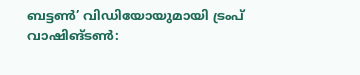ബട്ടൺ’ വിഡിയോയുമായി ട്രംപ്
വാഷിങ്ടൺ: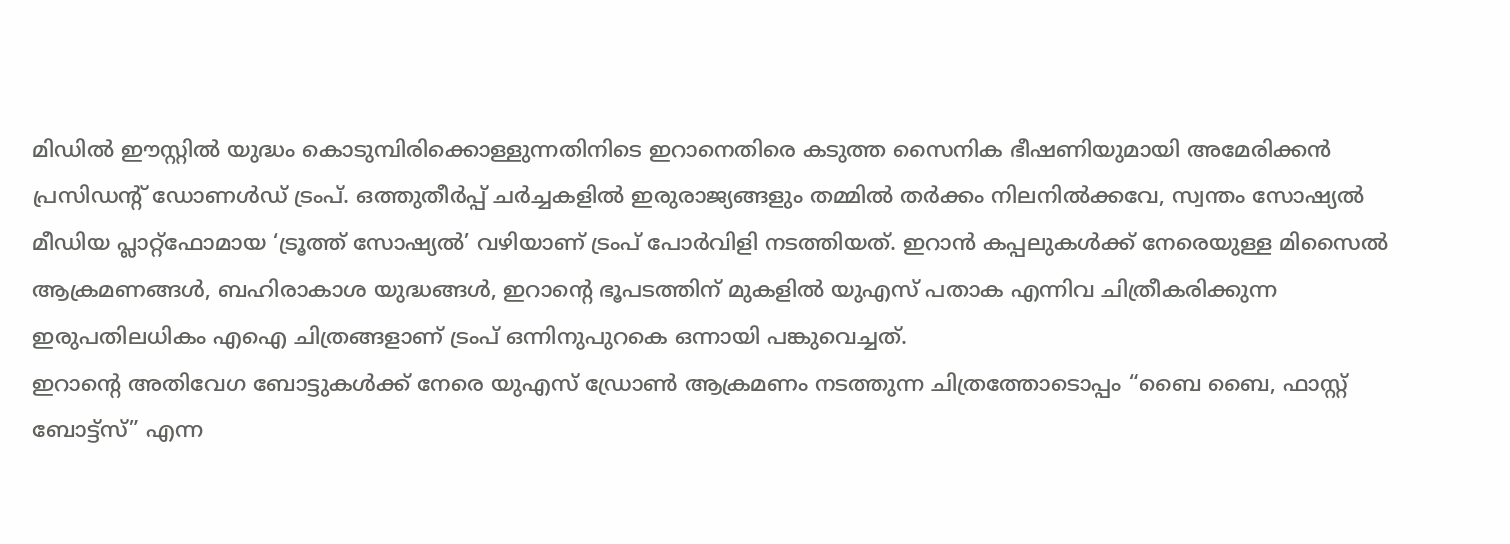മിഡിൽ ഈസ്റ്റിൽ യുദ്ധം കൊടുമ്പിരിക്കൊള്ളുന്നതിനിടെ ഇറാനെതിരെ കടുത്ത സൈനിക ഭീഷണിയുമായി അമേരിക്കൻ പ്രസിഡൻ്റ് ഡോണൾഡ് ട്രംപ്. ഒത്തുതീർപ്പ് ചർച്ചകളിൽ ഇരുരാജ്യങ്ങളും തമ്മിൽ തർക്കം നിലനിൽക്കവേ, സ്വന്തം സോഷ്യൽ മീഡിയ പ്ലാറ്റ്ഫോമായ ‘ട്രൂത്ത് സോഷ്യൽ’ വഴിയാണ് ട്രംപ് പോർവിളി നടത്തിയത്. ഇറാൻ കപ്പലുകൾക്ക് നേരെയുള്ള മിസൈൽ ആക്രമണങ്ങൾ, ബഹിരാകാശ യുദ്ധങ്ങൾ, ഇറാന്റെ ഭൂപടത്തിന് മുകളിൽ യുഎസ് പതാക എന്നിവ ചിത്രീകരിക്കുന്ന ഇരുപതിലധികം എഐ ചിത്രങ്ങളാണ് ട്രംപ് ഒന്നിനുപുറകെ ഒന്നായി പങ്കുവെച്ചത്.
ഇറാൻ്റെ അതിവേഗ ബോട്ടുകൾക്ക് നേരെ യുഎസ് ഡ്രോൺ ആക്രമണം നടത്തുന്ന ചിത്രത്തോടൊപ്പം “ബൈ ബൈ, ഫാസ്റ്റ് ബോട്ട്സ്” എന്ന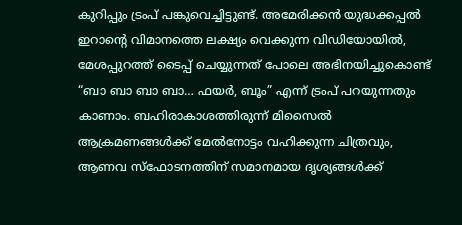കുറിപ്പും ട്രംപ് പങ്കുവെച്ചിട്ടുണ്ട്. അമേരിക്കൻ യുദ്ധക്കപ്പൽ ഇറാൻ്റെ വിമാനത്തെ ലക്ഷ്യം വെക്കുന്ന വിഡിയോയിൽ, മേശപ്പുറത്ത് ടൈപ്പ് ചെയ്യുന്നത് പോലെ അഭിനയിച്ചുകൊണ്ട് “ബാ ബാ ബാ ബാ… ഫയർ, ബൂം” എന്ന് ട്രംപ് പറയുന്നതും കാണാം. ബഹിരാകാശത്തിരുന്ന് മിസൈൽ ആക്രമണങ്ങൾക്ക് മേൽനോട്ടം വഹിക്കുന്ന ചിത്രവും, ആണവ സ്ഫോടനത്തിന് സമാനമായ ദൃശ്യങ്ങൾക്ക്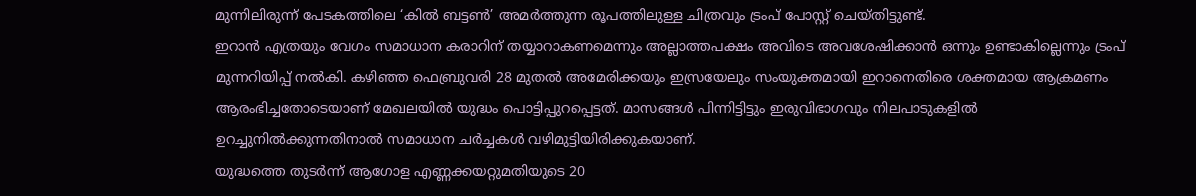മുന്നിലിരുന്ന് പേടകത്തിലെ ‘കിൽ ബട്ടൺ’ അമർത്തുന്ന രൂപത്തിലുള്ള ചിത്രവും ട്രംപ് പോസ്റ്റ് ചെയ്തിട്ടുണ്ട്.
ഇറാൻ എത്രയും വേഗം സമാധാന കരാറിന് തയ്യാറാകണമെന്നും അല്ലാത്തപക്ഷം അവിടെ അവശേഷിക്കാൻ ഒന്നും ഉണ്ടാകില്ലെന്നും ട്രംപ് മുന്നറിയിപ്പ് നൽകി. കഴിഞ്ഞ ഫെബ്രുവരി 28 മുതൽ അമേരിക്കയും ഇസ്രയേലും സംയുക്തമായി ഇറാനെതിരെ ശക്തമായ ആക്രമണം ആരംഭിച്ചതോടെയാണ് മേഖലയിൽ യുദ്ധം പൊട്ടിപ്പുറപ്പെട്ടത്. മാസങ്ങൾ പിന്നിട്ടിട്ടും ഇരുവിഭാഗവും നിലപാടുകളിൽ ഉറച്ചുനിൽക്കുന്നതിനാൽ സമാധാന ചർച്ചകൾ വഴിമുട്ടിയിരിക്കുകയാണ്.
യുദ്ധത്തെ തുടർന്ന് ആഗോള എണ്ണക്കയറ്റുമതിയുടെ 20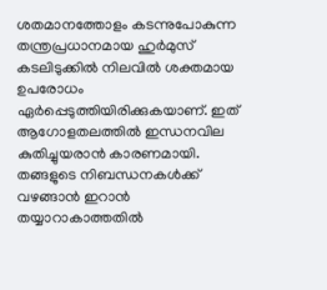ശതമാനത്തോളം കടന്നുപോകുന്ന തന്ത്രപ്രധാനമായ ഹുർമുസ് കടലിടുക്കിൽ നിലവിൽ ശക്തമായ ഉപരോധം ഏർപ്പെടുത്തിയിരിക്കുകയാണ്. ഇത് ആഗോളതലത്തിൽ ഇന്ധനവില കുതിച്ചുയരാൻ കാരണമായി. തങ്ങളുടെ നിബന്ധനകൾക്ക് വഴങ്ങാൻ ഇറാൻ തയ്യാറാകാത്തതിൽ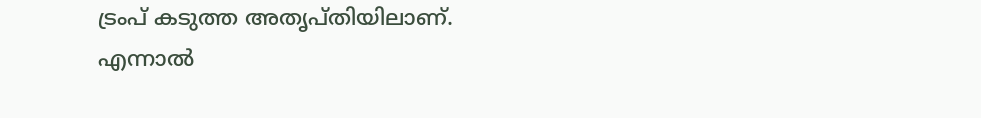ട്രംപ് കടുത്ത അതൃപ്തിയിലാണ്. എന്നാൽ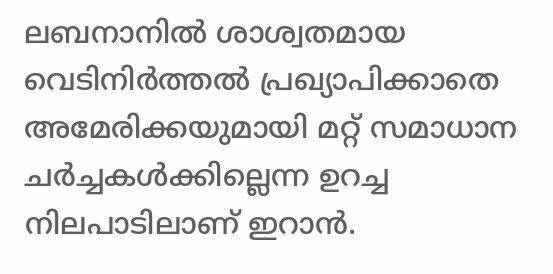ലബനാനിൽ ശാശ്വതമായ വെടിനിർത്തൽ പ്രഖ്യാപിക്കാതെ അമേരിക്കയുമായി മറ്റ് സമാധാന ചർച്ചകൾക്കില്ലെന്ന ഉറച്ച നിലപാടിലാണ് ഇറാൻ.